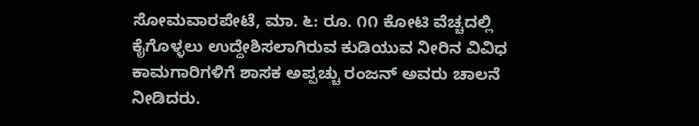ಸೋಮವಾರಪೇಟೆ, ಮಾ. ೬: ರೂ. ೧೧ ಕೋಟಿ ವೆಚ್ಚದಲ್ಲಿ ಕೈಗೊಳ್ಳಲು ಉದ್ದೇಶಿಸಲಾಗಿರುವ ಕುಡಿಯುವ ನೀರಿನ ವಿವಿಧ ಕಾಮಗಾರಿಗಳಿಗೆ ಶಾಸಕ ಅಪ್ಪಚ್ಚು ರಂಜನ್ ಅವರು ಚಾಲನೆ ನೀಡಿದರು.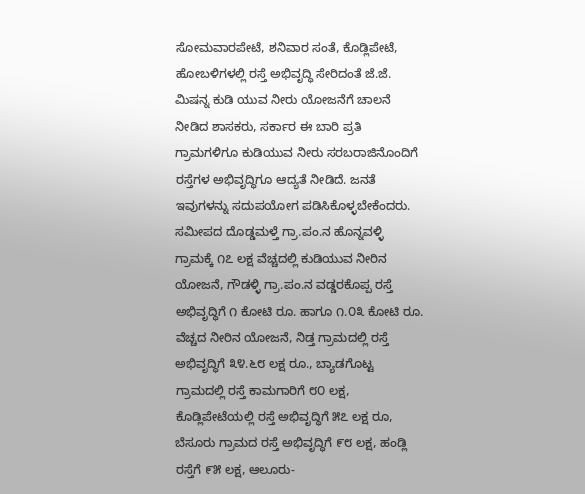ಸೋಮವಾರಪೇಟೆ, ಶನಿವಾರ ಸಂತೆ, ಕೊಡ್ಲಿಪೇಟೆ, ಹೋಬಳಿಗಳಲ್ಲಿ ರಸ್ತೆ ಅಭಿವೃದ್ಧಿ ಸೇರಿದಂತೆ ಜೆ.ಜೆ. ಮಿಷನ್ನ ಕುಡಿ ಯುವ ನೀರು ಯೋಜನೆಗೆ ಚಾಲನೆ ನೀಡಿದ ಶಾಸಕರು, ಸರ್ಕಾರ ಈ ಬಾರಿ ಪ್ರತಿ ಗ್ರಾಮಗಳಿಗೂ ಕುಡಿಯುವ ನೀರು ಸರಬರಾಜಿನೊಂದಿಗೆ ರಸ್ತೆಗಳ ಅಭಿವೃದ್ಧಿಗೂ ಆದ್ಯತೆ ನೀಡಿದೆ. ಜನತೆ ಇವುಗಳನ್ನು ಸದುಪಯೋಗ ಪಡಿಸಿಕೊಳ್ಳಬೇಕೆಂದರು.
ಸಮೀಪದ ದೊಡ್ಡಮಳ್ತೆ ಗ್ರಾ.ಪಂ.ನ ಹೊನ್ನವಳ್ಳಿ ಗ್ರಾಮಕ್ಕೆ ೧೭ ಲಕ್ಷ ವೆಚ್ಚದಲ್ಲಿ ಕುಡಿಯುವ ನೀರಿನ ಯೋಜನೆ, ಗೌಡಳ್ಳಿ ಗ್ರಾ.ಪಂ.ನ ವಡ್ಡರಕೊಪ್ಪ ರಸ್ತೆ ಅಭಿವೃದ್ಧಿಗೆ ೧ ಕೋಟಿ ರೂ. ಹಾಗೂ ೧.೦೩ ಕೋಟಿ ರೂ. ವೆಚ್ಚದ ನೀರಿನ ಯೋಜನೆ, ನಿಡ್ತ ಗ್ರಾಮದಲ್ಲಿ ರಸ್ತೆ ಅಭಿವೃದ್ಧಿಗೆ ೩೪.೬೮ ಲಕ್ಷ ರೂ., ಬ್ಯಾಡಗೊಟ್ಟ ಗ್ರಾಮದಲ್ಲಿ ರಸ್ತೆ ಕಾಮಗಾರಿಗೆ ೮೦ ಲಕ್ಷ, ಕೊಡ್ಲಿಪೇಟೆಯಲ್ಲಿ ರಸ್ತೆ ಅಭಿವೃದ್ಧಿಗೆ ೫೭ ಲಕ್ಷ ರೂ, ಬೆಸೂರು ಗ್ರಾಮದ ರಸ್ತೆ ಅಭಿವೃದ್ಧಿಗೆ ೯೮ ಲಕ್ಷ, ಹಂಡ್ಲಿ ರಸ್ತೆಗೆ ೯೫ ಲಕ್ಷ, ಆಲೂರು-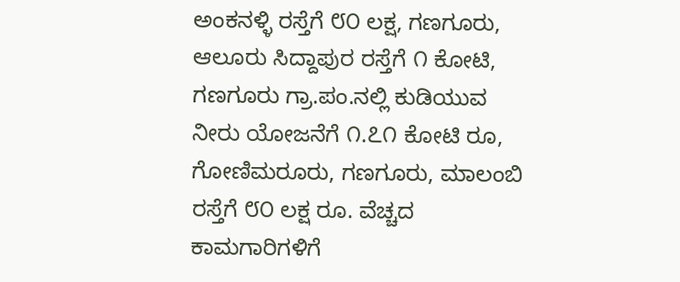ಅಂಕನಳ್ಳಿ ರಸ್ತೆಗೆ ೮೦ ಲಕ್ಷ, ಗಣಗೂರು, ಆಲೂರು ಸಿದ್ದಾಪುರ ರಸ್ತೆಗೆ ೧ ಕೋಟಿ, ಗಣಗೂರು ಗ್ರಾ.ಪಂ.ನಲ್ಲಿ ಕುಡಿಯುವ ನೀರು ಯೋಜನೆಗೆ ೧.೭೧ ಕೋಟಿ ರೂ, ಗೋಣಿಮರೂರು, ಗಣಗೂರು, ಮಾಲಂಬಿ ರಸ್ತೆಗೆ ೮೦ ಲಕ್ಷ ರೂ. ವೆಚ್ಚದ ಕಾಮಗಾರಿಗಳಿಗೆ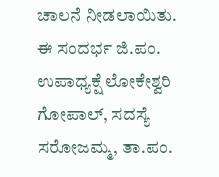ಚಾಲನೆ ನೀಡಲಾಯಿತು.
ಈ ಸಂದರ್ಭ ಜಿ.ಪಂ. ಉಪಾಧ್ಯಕ್ಷೆ ಲೋಕೇಶ್ವರಿ ಗೋಪಾಲ್, ಸದಸ್ಯೆ ಸರೋಜಮ್ಮ, ತಾ.ಪಂ.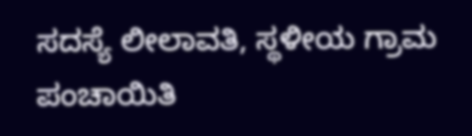ಸದಸ್ಯೆ ಲೀಲಾವತಿ, ಸ್ಥಳೀಯ ಗ್ರಾಮ ಪಂಚಾಯಿತಿ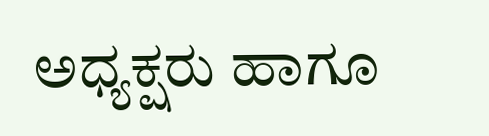ಅಧ್ಯಕ್ಷರು ಹಾಗೂ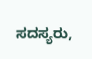ಸದಸ್ಯರು,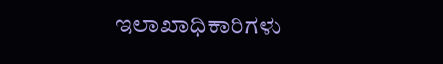ಇಲಾಖಾಧಿಕಾರಿಗಳು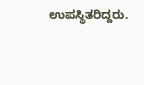ಉಪಸ್ಥಿತರಿದ್ದರು.